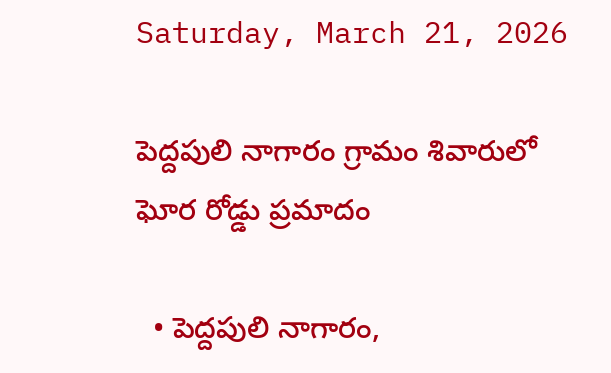Saturday, March 21, 2026

పెద్దపులి నాగారం గ్రామం శివారులో ఘోర రోడ్డు ప్రమాదం

  • పెద్దపులి నాగారం,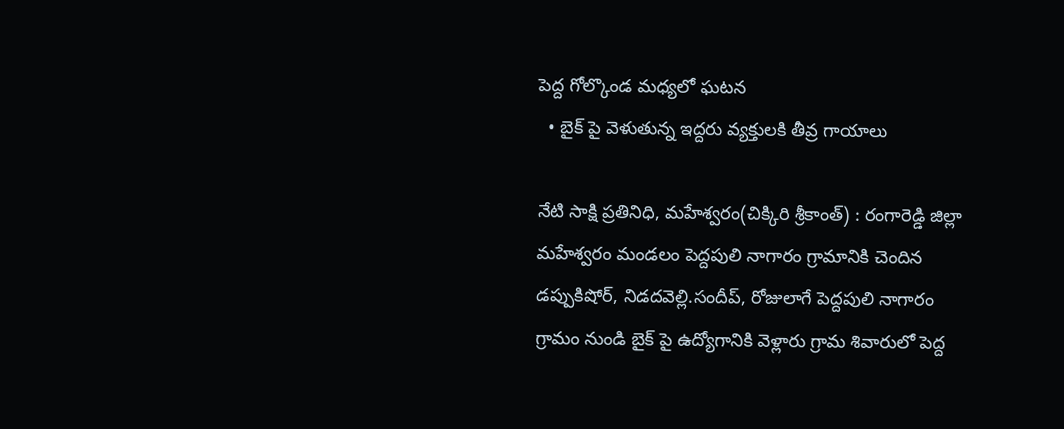పెద్ద గోల్కొండ మధ్యలో ఘటన
  • బైక్ పై వెళుతున్న ఇద్దరు వ్యక్తులకి తీవ్ర గాయాలు

నేటి సాక్షి ప్రతినిధి, మహేశ్వరం(చిక్కిరి శ్రీకాంత్) : రంగారెడ్డి జిల్లా మహేశ్వరం మండలం పెద్దపులి నాగారం గ్రామానికి చెందిన డప్పుకిషోర్, నిడదవెల్లి.సందీప్, రోజులాగే పెద్దపులి నాగారం గ్రామం నుండి బైక్ పై ఉద్యోగానికి వెళ్లారు గ్రామ శివారులో పెద్ద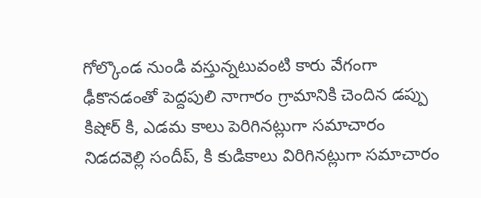గోల్కొండ నుండి వస్తున్నటువంటి కారు వేగంగా ఢీకొనడంతో పెద్దపులి నాగారం గ్రామానికి చెందిన డప్పు కిషోర్ కి, ఎడమ కాలు పెరిగినట్లుగా సమాచారం నిడదవెల్లి సందీప్, కి కుడికాలు విరిగినట్లుగా సమాచారం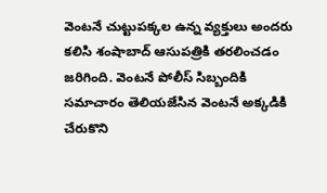వెంటనే చుట్టుపక్కల ఉన్న వ్యక్తులు అందరు కలిసి శంషాబాద్ ఆసుపత్రికి తరలించడం జరిగింది. వెంటనే పోలీస్ సిబ్బందికి సమాచారం తెలియజేసిన వెంటనే అక్కడికి చేరుకొని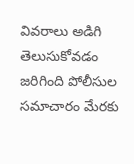వివరాలు అడిగి తెలుసుకోవడం జరిగింది పోలీసుల సమాచారం మేరకు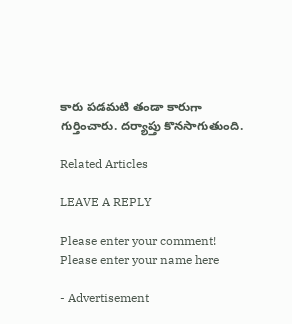కారు పడమటి తండా కారుగా గుర్తించారు. దర్యాప్తు కొనసాగుతుంది.

Related Articles

LEAVE A REPLY

Please enter your comment!
Please enter your name here

- Advertisement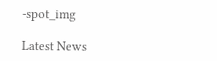-spot_img

Latest News